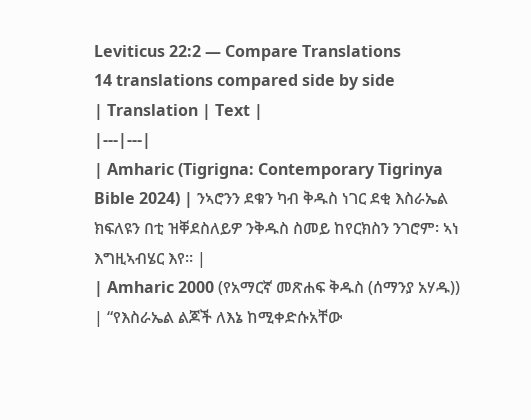Leviticus 22:2 — Compare Translations
14 translations compared side by side
| Translation | Text |
|---|---|
| Amharic (Tigrigna: Contemporary Tigrinya Bible 2024) | ንኣሮንን ደቁን ካብ ቅዱስ ነገር ደቂ እስራኤል ክፍለዩን በቲ ዝቐደስለይዎ ንቅዱስ ስመይ ከየርክስን ንገሮም፡ ኣነ እግዚኣብሄር እየ። |
| Amharic 2000 (የአማርኛ መጽሐፍ ቅዱስ (ሰማንያ አሃዱ)) | “የእስራኤል ልጆች ለእኔ ከሚቀድሱአቸው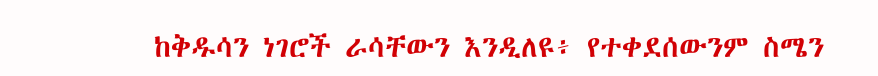ከቅዱሳን ነገሮች ራሳቸውን እንዲለዩ፥ የተቀደሰውንም ስሜን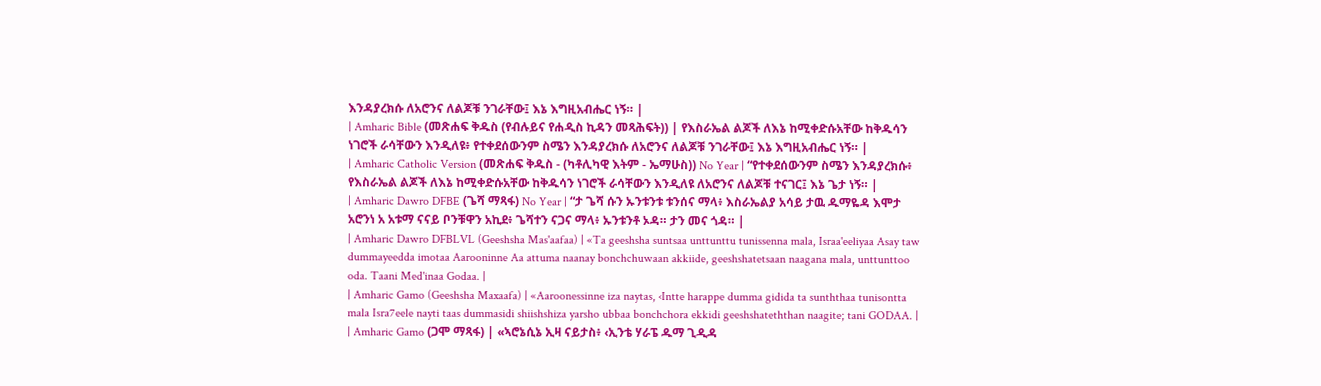እንዳያረክሱ ለአሮንና ለልጆቹ ንገራቸው፤ እኔ እግዚአብሔር ነኝ። |
| Amharic Bible (መጽሐፍ ቅዱስ (የብሉይና የሐዲስ ኪዳን መጻሕፍት)) | የእስራኤል ልጆች ለእኔ ከሚቀድሱአቸው ከቅዱሳን ነገሮች ራሳቸውን እንዲለዩ፥ የተቀደሰውንም ስሜን እንዳያረክሱ ለአሮንና ለልጆቹ ንገራቸው፤ እኔ እግዚአብሔር ነኝ። |
| Amharic Catholic Version (መጽሐፍ ቅዱስ - (ካቶሊካዊ እትም - ኤማሁስ)) No Year | “የተቀደሰውንም ስሜን እንዳያረክሱ፥ የእስራኤል ልጆች ለእኔ ከሚቀድሱአቸው ከቅዱሳን ነገሮች ራሳቸውን እንዲለዩ ለአሮንና ለልጆቹ ተናገር፤ እኔ ጌታ ነኝ። |
| Amharic Dawro DFBE (ጌሻ ማጻፋ) No Year | “ታ ጌሻ ሱን ኡንቱንቱ ቱንሰና ማላ፥ እስራኤልያ አሳይ ታዉ ዱማዬዳ እሞታ አሮንነ አ አቱማ ናናይ ቦንቹዋን አኪደ፥ ጌሻተን ናጋና ማላ፥ ኡንቱንቶ ኦዳ። ታን መና ጎዳ። |
| Amharic Dawro DFBLVL (Geeshsha Mas'aafaa) | «Ta geeshsha suntsaa unttunttu tunissenna mala, Israa'eeliyaa Asay taw dummayeedda imotaa Aarooninne Aa attuma naanay bonchchuwaan akkiide, geeshshatetsaan naagana mala, unttunttoo oda. Taani Med'inaa Godaa. |
| Amharic Gamo (Geeshsha Maxaafa) | «Aaroonessinne iza naytas, ‹Intte harappe dumma gidida ta sunththaa tunisontta mala Isra7eele nayti taas dummasidi shiishshiza yarsho ubbaa bonchchora ekkidi geeshshateththan naagite; tani GODAA. |
| Amharic Gamo (ጋሞ ማጻፋ) | «ኣሮኔሲኔ ኢዛ ናይታስ፥ ‹ኢንቴ ሃራፔ ዱማ ጊዲዳ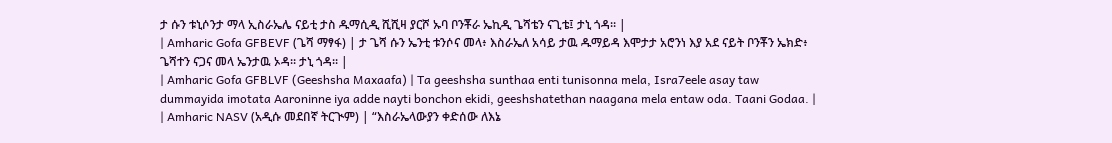ታ ሱን ቱኒሶንታ ማላ ኢስራኤሌ ናይቲ ታስ ዱማሲዲ ሺሺዛ ያርሾ ኡባ ቦንቾራ ኤኪዲ ጌሻቴን ናጊቴ፤ ታኒ ጎዳ። |
| Amharic Gofa GFBEVF (ጌሻ ማፃፋ) | ታ ጌሻ ሱን ኤንቲ ቱንሶና መላ፥ እስራኤለ አሳይ ታዉ ዱማይዳ እሞታታ አሮንነ እያ አደ ናይት ቦንቾን ኤክድ፥ ጌሻተን ናጋና መላ ኤንታዉ ኦዳ። ታኒ ጎዳ። |
| Amharic Gofa GFBLVF (Geeshsha Maxaafa) | Ta geeshsha sunthaa enti tunisonna mela, Isra7eele asay taw dummayida imotata Aaroninne iya adde nayti bonchon ekidi, geeshshatethan naagana mela entaw oda. Taani Godaa. |
| Amharic NASV (አዲሱ መደበኛ ትርጒም) | “እስራኤላውያን ቀድሰው ለእኔ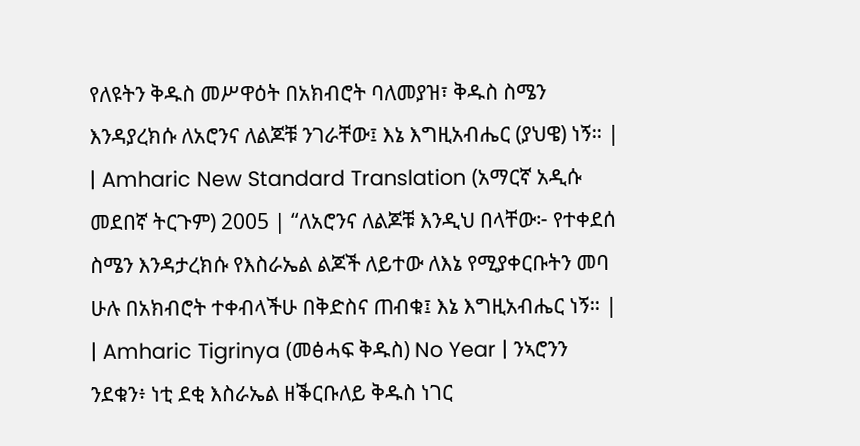የለዩትን ቅዱስ መሥዋዕት በአክብሮት ባለመያዝ፣ ቅዱስ ስሜን እንዳያረክሱ ለአሮንና ለልጆቹ ንገራቸው፤ እኔ እግዚአብሔር (ያህዌ) ነኝ። |
| Amharic New Standard Translation (አማርኛ አዲሱ መደበኛ ትርጉም) 2005 | “ለአሮንና ለልጆቹ እንዲህ በላቸው፦ የተቀደሰ ስሜን እንዳታረክሱ የእስራኤል ልጆች ለይተው ለእኔ የሚያቀርቡትን መባ ሁሉ በአክብሮት ተቀብላችሁ በቅድስና ጠብቁ፤ እኔ እግዚአብሔር ነኝ። |
| Amharic Tigrinya (መፅሓፍ ቅዱስ) No Year | ንኣሮንን ንደቁን፥ ነቲ ደቂ እስራኤል ዘቕርቡለይ ቅዱስ ነገር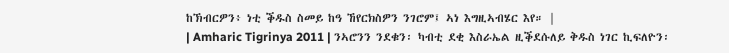ከኽብርዎን፥ ነቲ ቕዱስ ስመይ ከዓ ኸየርክስዎን ንገሮም፤ ኣነ እግዚኣብሄር እየ። |
| Amharic Tigrinya 2011 | ንኣሮንን ንደቁን፡ ካብቲ ደቂ እስራኤል ዚቕደሱለይ ቅዱስ ነገር ኪፍለዮን፡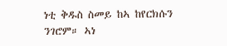ነቲ ቅዱስ ስመይ ከኣ ከየርክሱን ንገሮም። ኣነ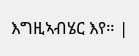እግዚኣብሄር እየ። |